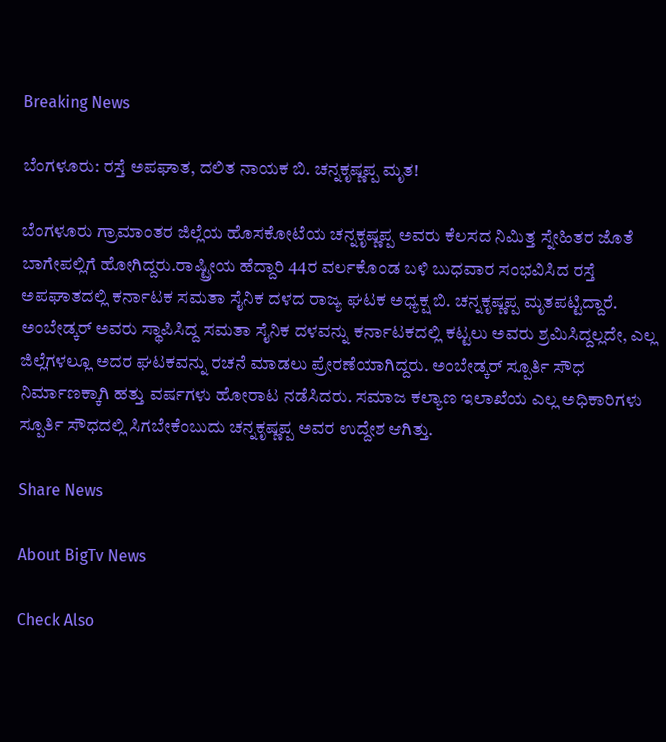Breaking News

ಬೆಂಗಳೂರು: ರಸ್ತೆ ಅಪಘಾತ, ದಲಿತ ನಾಯಕ ಬಿ. ಚನ್ನಕೃಷ್ಣಪ್ಪ ಮೃತ!

ಬೆಂಗಳೂರು ಗ್ರಾಮಾಂತರ ಜಿಲ್ಲೆಯ ಹೊಸಕೋಟೆಯ ಚನ್ನಕೃಷ್ಣಪ್ಪ ಅವರು ಕೆಲಸದ ನಿಮಿತ್ತ ಸ್ನೇಹಿತರ ಜೊತೆ ಬಾಗೇಪಲ್ಲಿಗೆ ಹೋಗಿದ್ದರು.ರಾಷ್ಟ್ರೀಯ ಹೆದ್ದಾರಿ 44ರ ವರ್ಲಕೊಂಡ ಬಳಿ ಬುಧವಾರ ಸಂಭವಿಸಿದ ರಸ್ತೆ ಅಪಘಾತದಲ್ಲಿ ಕರ್ನಾಟಕ ಸಮತಾ ಸೈನಿಕ ದಳದ ರಾಜ್ಯ ಘಟಕ ಅಧ್ಯಕ್ಷ ಬಿ. ಚನ್ನಕೃಷ್ಣಪ್ಪ ಮೃತಪಟ್ಟಿದ್ದಾರೆ. ಅಂಬೇಡ್ಕರ್ ಅವರು ಸ್ಥಾಪಿಸಿದ್ದ ಸಮತಾ ಸೈನಿಕ ದಳವನ್ನು ಕರ್ನಾಟಕದಲ್ಲಿ ಕಟ್ಟಲು ಅವರು ಶ್ರಮಿಸಿದ್ದಲ್ಲದೇ, ಎಲ್ಲ ಜಿಲ್ಲೆಗಳಲ್ಲೂ ಅದರ ಘಟಕವನ್ನು ರಚನೆ ಮಾಡಲು ಪ್ರೇರಣೆಯಾಗಿದ್ದರು. ಅಂಬೇಡ್ಕರ್ ಸ್ಪೂರ್ತಿ ಸೌಧ ನಿರ್ಮಾಣಕ್ಕಾಗಿ ಹತ್ತು ವರ್ಷಗಳು ಹೋರಾಟ ನಡೆಸಿದರು. ಸಮಾಜ ಕಲ್ಯಾಣ ಇಲಾಖೆಯ ಎಲ್ಲ ಅಧಿಕಾರಿಗಳು ಸ್ಪೂರ್ತಿ ಸೌಧದಲ್ಲಿ ಸಿಗಬೇಕೆಂಬುದು ಚನ್ನಕೃಷ್ಣಪ್ಪ ಅವರ ಉದ್ದೇಶ ಆಗಿತ್ತು.

Share News

About BigTv News

Check Also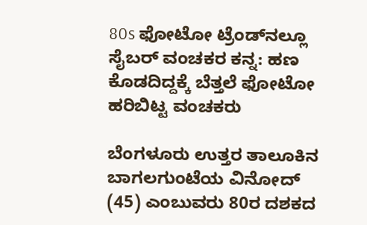80s ಫೋಟೋ ಟ್ರೆಂಡ್‌ನಲ್ಲೂ ಸೈಬರ್ ವಂಚಕರ ಕನ್ನ: ಹಣ ಕೊಡದಿದ್ದಕ್ಕೆ ಬೆತ್ತಲೆ ಫೋಟೋ ಹರಿಬಿಟ್ಟ ವಂಚಕರು

ಬೆಂಗಳೂರು ಉತ್ತರ ತಾಲೂಕಿನ ಬಾಗಲಗುಂಟೆಯ ವಿನೋದ್ (45) ಎಂಬುವರು 80ರ ದಶಕದ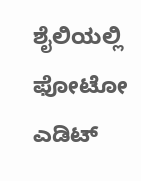ಶೈಲಿಯಲ್ಲಿ ಫೋಟೋ ಎಡಿಟ್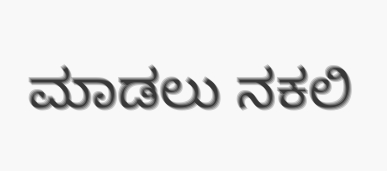ಮಾಡಲು ನಕಲಿ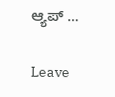ಆ್ಯಪ್ …

Leave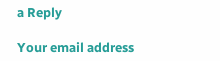a Reply

Your email address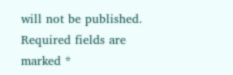will not be published. Required fields are marked *